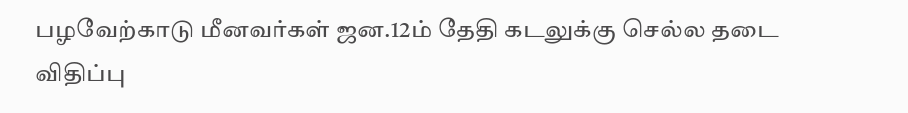பழவேற்காடு மீனவர்கள் ஜன.12ம் தேதி கடலுக்கு செல்ல தடை விதிப்பு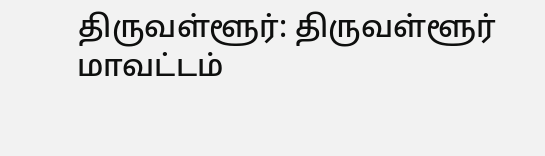திருவள்ளூர்: திருவள்ளூர் மாவட்டம்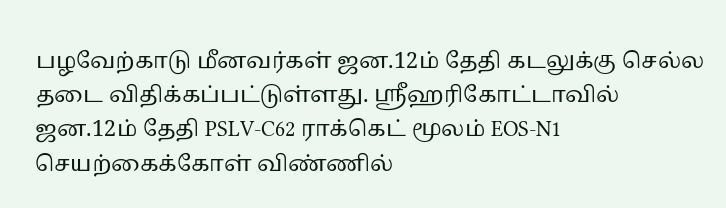பழவேற்காடு மீனவர்கள் ஜன.12ம் தேதி கடலுக்கு செல்ல தடை விதிக்கப்பட்டுள்ளது. ஸ்ரீஹரிகோட்டாவில் ஜன.12ம் தேதி PSLV-C62 ராக்கெட் மூலம் EOS-N1 செயற்கைக்கோள் விண்ணில்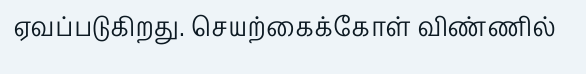ஏவப்படுகிறது. செயற்கைக்கோள் விண்ணில்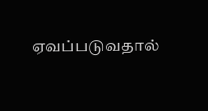ஏவப்படுவதால்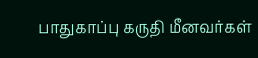பாதுகாப்பு கருதி மீனவர்கள்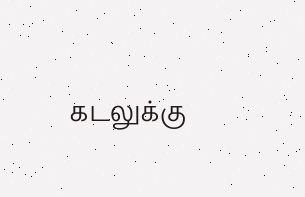கடலுக்கு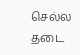செல்ல தடை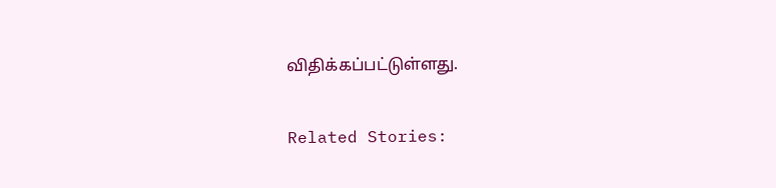விதிக்கப்பட்டுள்ளது.

Related Stories: